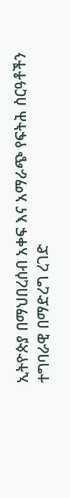ኢትዮጵያ በማህበረሰብ አቀፍ እና አማራጭ የፍትሕ ስርዓቶችን ተግባራዊ በማድረግ ረገድ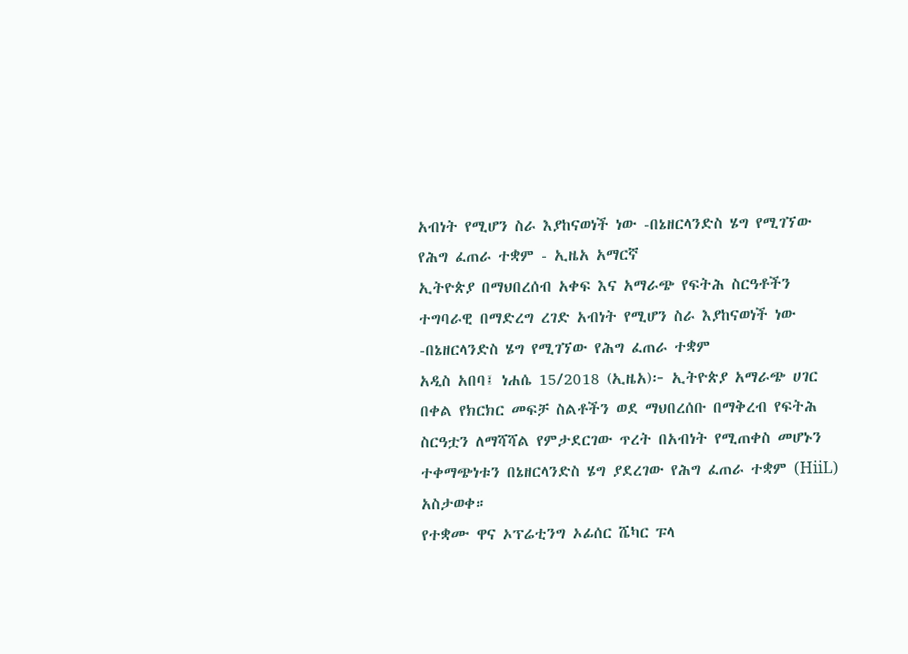አብነት የሚሆን ስራ እያከናወነች ነው -በኔዘርላንድስ ሄግ የሚገኘው የሕግ ፈጠራ ተቋም - ኢዜአ አማርኛ
ኢትዮጵያ በማህበረሰብ አቀፍ እና አማራጭ የፍትሕ ስርዓቶችን ተግባራዊ በማድረግ ረገድ አብነት የሚሆን ስራ እያከናወነች ነው -በኔዘርላንድስ ሄግ የሚገኘው የሕግ ፈጠራ ተቋም
አዲስ አበባ፤ ነሐሴ 15/2018 (ኢዜአ)፦ ኢትዮጵያ አማራጭ ሀገር በቀል የክርክር መፍቻ ስልቶችን ወደ ማህበረሰቡ በማቅረብ የፍትሕ ስርዓቷን ለማሻሻል የምታደርገው ጥረት በአብነት የሚጠቀስ መሆኑን ተቀማጭነቱን በኔዘርላንድስ ሄግ ያደረገው የሕግ ፈጠራ ተቋም (HiiL) አስታወቀ።
የተቋሙ ዋና ኦፕሬቲንግ ኦፊሰር ሼካር ፑላ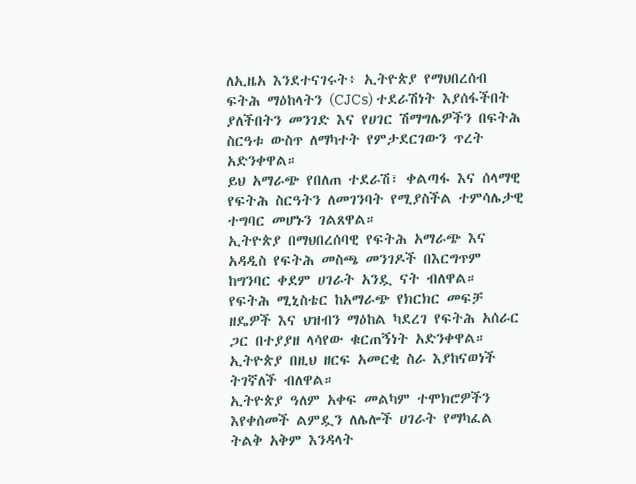ለኢዜአ እንደተናገሩት፥ ኢትዮጵያ የማህበረሰብ ፍትሕ ማዕከላትን (CJCs) ተደራሽነት እያሰፋችበት ያለችበትን መንገድ እና የሀገር ሽማግሌዎችን በፍትሕ ስርዓቱ ውስጥ ለማካተት የምታደርገውን ጥረት አድንቀዋል።
ይህ አማራጭ የበለጠ ተደራሽ፣ ቀልጣፋ እና ሰላማዊ የፍትሕ ስርዓትን ለመገንባት የሚያስችል ተምሳሌታዊ ተግባር መሆኑን ገልጸዋል።
ኢትዮጵያ በማህበረሰባዊ የፍትሕ አማራጭ እና አዳዲስ የፍትሕ መስጫ መንገዶች በእርግጥም ከግንባር ቀደም ሀገራት አንዷ ናት ብለዋል።
የፍትሕ ሚኒስቴር ከአማራጭ የክርክር መፍቻ ዘዴዎች እና ህዝብን ማዕከል ካደረገ የፍትሕ አሰራር ጋር በተያያዘ ላሳየው ቁርጠኝነት አድንቀዋል።
ኢትዮጵያ በዚህ ዘርፍ አመርቂ ስራ እያከናወነች ትገኛለች ብለዋል።
ኢትዮጵያ ዓለም አቀፍ መልካም ተሞክሮዎችን እየቀሰመች ልምዷን ለሌሎች ሀገራት የማካፈል ትልቅ አቅም እንዳላት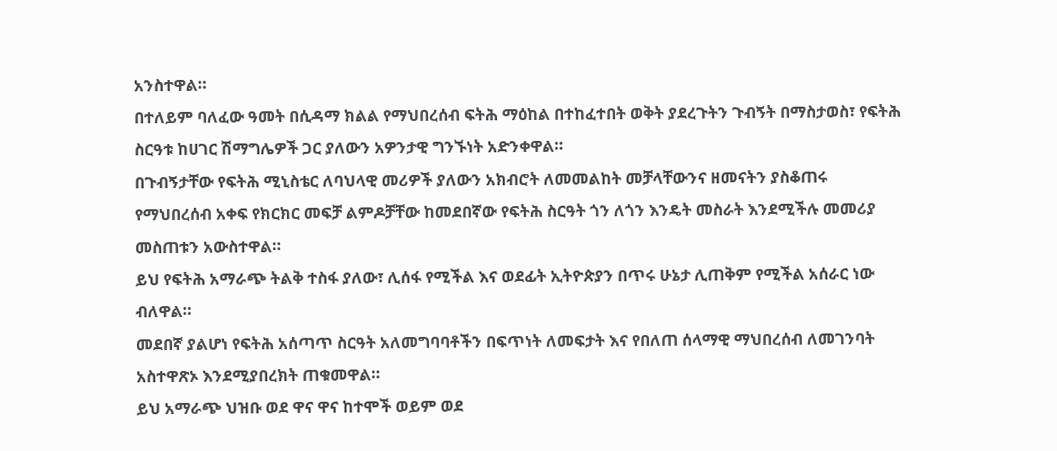አንስተዋል።
በተለይም ባለፈው ዓመት በሲዳማ ክልል የማህበረሰብ ፍትሕ ማዕከል በተከፈተበት ወቅት ያደረጉትን ጉብኝት በማስታወስ፣ የፍትሕ ስርዓቱ ከሀገር ሽማግሌዎች ጋር ያለውን አዎንታዊ ግንኙነት አድንቀዋል።
በጉብኝታቸው የፍትሕ ሚኒስቴር ለባህላዊ መሪዎች ያለውን አክብሮት ለመመልከት መቻላቸውንና ዘመናትን ያስቆጠሩ የማህበረሰብ አቀፍ የክርክር መፍቻ ልምዶቻቸው ከመደበኛው የፍትሕ ስርዓት ጎን ለጎን እንዴት መስራት እንደሚችሉ መመሪያ መስጠቱን አውስተዋል።
ይህ የፍትሕ አማራጭ ትልቅ ተስፋ ያለው፣ ሊሰፋ የሚችል እና ወደፊት ኢትዮጵያን በጥሩ ሁኔታ ሊጠቅም የሚችል አሰራር ነው ብለዋል።
መደበኛ ያልሆነ የፍትሕ አሰጣጥ ስርዓት አለመግባባቶችን በፍጥነት ለመፍታት እና የበለጠ ሰላማዊ ማህበረሰብ ለመገንባት አስተዋጽኦ እንደሚያበረክት ጠቁመዋል።
ይህ አማራጭ ህዝቡ ወደ ዋና ዋና ከተሞች ወይም ወደ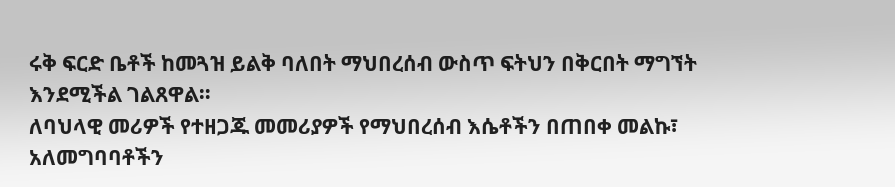ሩቅ ፍርድ ቤቶች ከመጓዝ ይልቅ ባለበት ማህበረሰብ ውስጥ ፍትህን በቅርበት ማግኘት እንደሚችል ገልጸዋል።
ለባህላዊ መሪዎች የተዘጋጁ መመሪያዎች የማህበረሰብ እሴቶችን በጠበቀ መልኩ፣ አለመግባባቶችን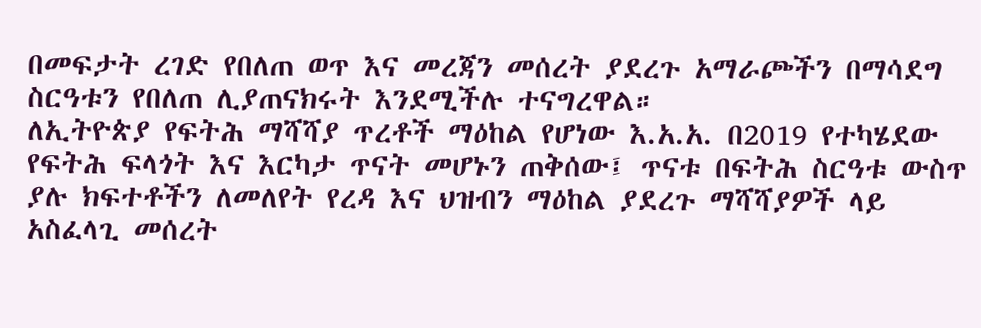በመፍታት ረገድ የበለጠ ወጥ እና መረጃን መሰረት ያደረጉ አማራጮችን በማሳደግ ስርዓቱን የበለጠ ሊያጠናክሩት እንደሚችሉ ተናግረዋል።
ለኢትዮጵያ የፍትሕ ማሻሻያ ጥረቶች ማዕከል የሆነው እ.አ.አ. በ2019 የተካሄደው የፍትሕ ፍላጎት እና እርካታ ጥናት መሆኑን ጠቅሰው፤ ጥናቱ በፍትሕ ስርዓቱ ውስጥ ያሉ ክፍተቶችን ለመለየት የረዳ እና ህዝብን ማዕከል ያደረጉ ማሻሻያዎች ላይ አስፈላጊ መሰረት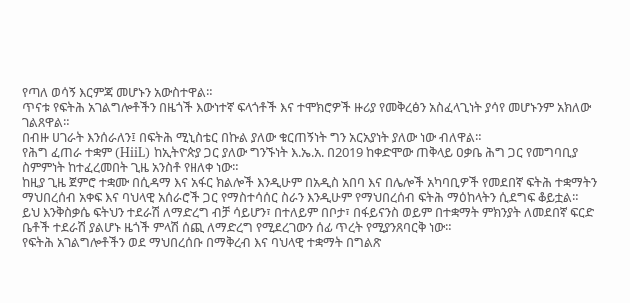የጣለ ወሳኝ እርምጃ መሆኑን አውስተዋል።
ጥናቱ የፍትሕ አገልግሎቶችን በዜጎች እውነተኛ ፍላጎቶች እና ተሞክሮዎች ዙሪያ የመቅረፅን አስፈላጊነት ያሳየ መሆኑንም አክለው ገልጸዋል።
በብዙ ሀገራት እንሰራለን፤ በፍትሕ ሚኒስቴር በኩል ያለው ቁርጠኝነት ግን አርአያነት ያለው ነው ብለዋል።
የሕግ ፈጠራ ተቋም (HiiL) ከኢትዮጵያ ጋር ያለው ግንኙነት እ.ኤ.አ. በ2019 ከቀድሞው ጠቅላይ ዐቃቤ ሕግ ጋር የመግባቢያ ስምምነት ከተፈረመበት ጊዜ አንስቶ የዘለቀ ነው።
ከዚያ ጊዜ ጀምሮ ተቋሙ በሲዳማ እና አፋር ክልሎች እንዲሁም በአዲስ አበባ እና በሌሎች አካባቢዎች የመደበኛ ፍትሕ ተቋማትን ማህበረሰብ አቀፍ እና ባህላዊ አሰራሮች ጋር የማስተሳሰር ስራን እንዲሁም የማህበረሰብ ፍትሕ ማዕከላትን ሲደግፍ ቆይቷል።
ይህ እንቅስቃሴ ፍትህን ተደራሽ ለማድረግ ብቻ ሳይሆን፣ በተለይም በቦታ፣ በፋይናንስ ወይም በተቋማት ምክንያት ለመደበኛ ፍርድ ቤቶች ተደራሽ ያልሆኑ ዜጎች ምላሽ ሰጪ ለማድረግ የሚደረገውን ሰፊ ጥረት የሚያንጸባርቅ ነው።
የፍትሕ አገልግሎቶችን ወደ ማህበረሰቡ በማቅረብ እና ባህላዊ ተቋማት በግልጽ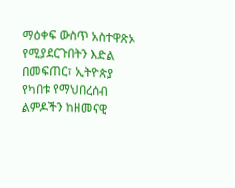ማዕቀፍ ውስጥ አስተዋጽኦ የሚያደርጉበትን እድል በመፍጠር፣ ኢትዮጵያ የካበቱ የማህበረሰብ ልምዶችን ከዘመናዊ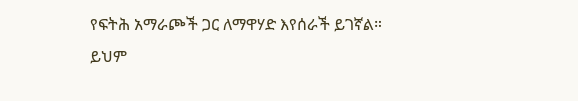የፍትሕ አማራጮች ጋር ለማዋሃድ እየሰራች ይገኛል።
ይህም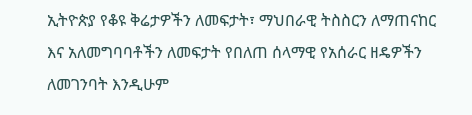ኢትዮጵያ የቆዩ ቅሬታዎችን ለመፍታት፣ ማህበራዊ ትስስርን ለማጠናከር እና አለመግባባቶችን ለመፍታት የበለጠ ሰላማዊ የአሰራር ዘዴዎችን ለመገንባት እንዲሁም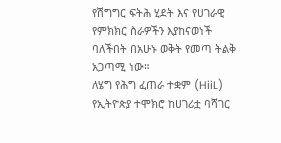የሽግግር ፍትሕ ሂደት እና የሀገራዊ የምክክር ስራዎችን እያከናወነች ባለችበት በአሁኑ ወቅት የመጣ ትልቅ አጋጣሚ ነው።
ለሄግ የሕግ ፈጠራ ተቋም (HiiL) የኢትዮጵያ ተሞክሮ ከሀገሪቷ ባሻገር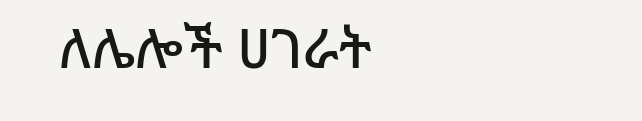ለሌሎች ሀገራት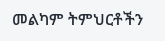መልካም ትምህርቶችን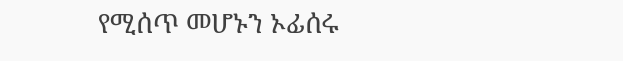የሚሰጥ መሆኑን ኦፊሰሩ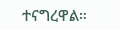ተናግረዋል።